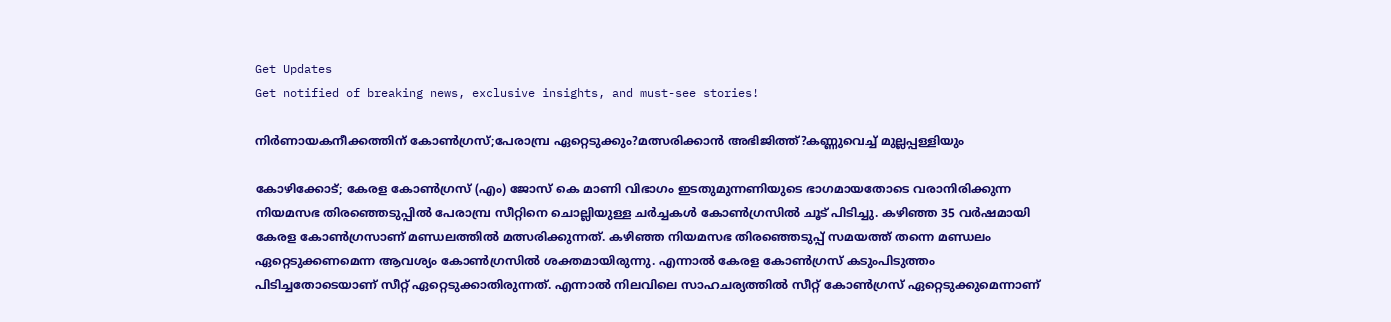Get Updates
Get notified of breaking news, exclusive insights, and must-see stories!

നിർണായകനീക്കത്തിന് കോൺഗ്രസ്;പേരാമ്പ്ര ഏറ്റെടുക്കും?മത്സരിക്കാൻ അഭിജിത്ത്?കണ്ണുവെച്ച് മുല്ലപ്പള്ളിയും

കോഴിക്കോട്; കേരള കോൺഗ്രസ് (എം) ജോസ് കെ മാണി വിഭാഗം ഇടതുമുന്നണിയുടെ ഭാഗമായതോടെ വരാനിരിക്കുന്ന നിയമസഭ തിരഞ്ഞെടുപ്പിൽ പേരാമ്പ്ര സീറ്റിനെ ചൊല്ലിയുള്ള ചർച്ചകൾ കോൺഗ്രസിൽ ചൂട് പിടിച്ചു. കഴിഞ്ഞ 35 വർഷമായി കേരള കോൺഗ്രസാണ് മണ്ഡലത്തിൽ മത്സരിക്കുന്നത്. കഴിഞ്ഞ നിയമസഭ തിരഞ്ഞെടുപ്പ് സമയത്ത് തന്നെ മണ്ഡലം ഏറ്റെടുക്കണമെന്ന ആവശ്യം കോൺഗ്രസിൽ ശക്തമായിരുന്നു. എന്നാൽ കേരള കോൺഗ്രസ് കടുംപിടുത്തം പിടിച്ചതോടെയാണ് സീറ്റ് ഏറ്റെടുക്കാതിരുന്നത്. എന്നാൽ നിലവിലെ സാഹചര്യത്തിൽ സീറ്റ് കോൺഗ്രസ് ഏറ്റെടുക്കുമെന്നാണ്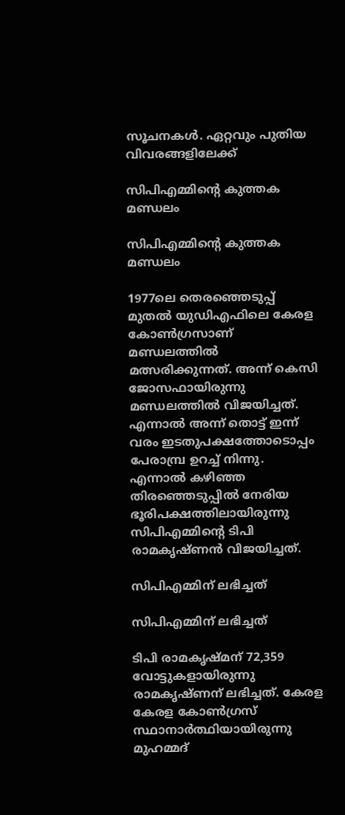സൂചനകൾ. ഏറ്റവും പുതിയ വിവരങ്ങളിലേക്ക്

സിപിഎമ്മിന്റെ കുത്തക മണ്ഡലം

സിപിഎമ്മിന്റെ കുത്തക മണ്ഡലം

1977ലെ തെരഞ്ഞെടുപ്പ് മുതല്‍ യുഡിഎഫിലെ കേരള കോണ്‍ഗ്രസാണ് മണ്ഡലത്തിൽ മത്സരിക്കുന്നത്. അന്ന് കെസി ജോസഫായിരുന്നു മണ്ഡലത്തിൽ വിജയിച്ചത്. എന്നാൽ അന്ന് തൊട്ട് ഇന്ന് വരം ഇടതുപക്ഷത്തോടൊപ്പം പേരാമ്പ്ര ഉറച്ച് നിന്നു. എന്നാൽ കഴിഞ്ഞ തിരഞ്ഞെടുപ്പിൽ നേരിയ ഭൂരിപക്ഷത്തിലായിരുന്നു സിപിഎമ്മിന്റെ ടിപി രാമകൃഷ്ണൻ വിജയിച്ചത്.

സിപിഎമ്മിന് ലഭിച്ചത്

സിപിഎമ്മിന് ലഭിച്ചത്

ടിപി രാമകൃഷ്മന് 72,359 വോട്ടുകളായിരുന്നു രാമകൃഷ്ണന് ലഭിച്ചത്. കേരള
കേരള കോൺഗ്രസ് സ്ഥാനാർത്ഥിയായിരുന്നു മുഹമ്മദ്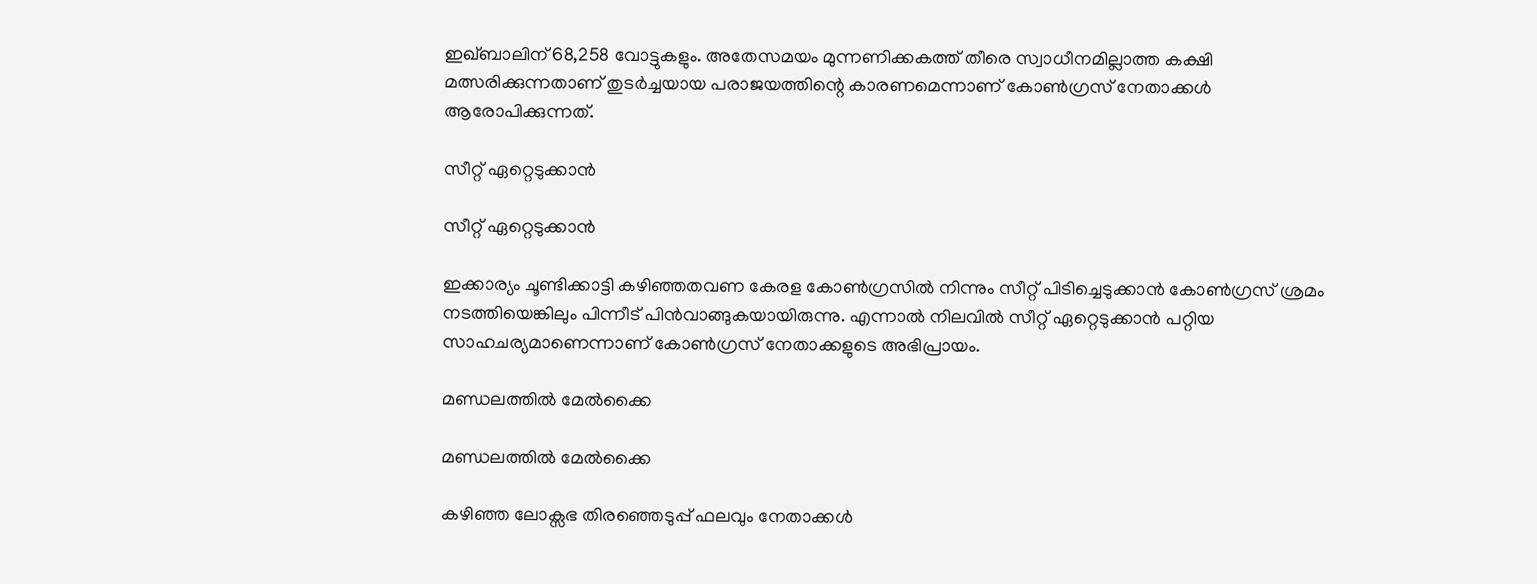ഇഖ്ബാലിന് 68,258 വോട്ടുകളും. അതേസമയം മുന്നണിക്കകത്ത് തീരെ സ്വാധീനമില്ലാത്ത കക്ഷി മത്സരിക്കുന്നതാണ് തുടര്‍ച്ചയായ പരാജയത്തിന്റെ കാരണമെന്നാണ് കോൺഗ്രസ് നേതാക്കൾ ആരോപിക്കുന്നത്.

സീറ്റ് ഏറ്റെടുക്കാൻ

സീറ്റ് ഏറ്റെടുക്കാൻ

ഇക്കാര്യം ചൂണ്ടിക്കാട്ടി കഴിഞ്ഞതവണ കേരള കോണ്‍ഗ്രസില്‍ നിന്നും സീറ്റ് പിടിച്ചെടുക്കാന്‍ കോണ്‍ഗ്രസ് ശ്രമം നടത്തിയെങ്കിലും പിന്നീട് പിൻവാങ്ങുകയായിരുന്നു. എന്നാൽ നിലവിൽ സീറ്റ് ഏറ്റെടുക്കാൻ പറ്റിയ സാഹചര്യമാണെന്നാണ് കോൺഗ്രസ് നേതാക്കളുടെ അഭിപ്രായം.

മണ്ഡലത്തിൽ മേൽക്കൈ

മണ്ഡലത്തിൽ മേൽക്കൈ

കഴിഞ്ഞ ലോക്സഭ തിരഞ്ഞെടുപ്പ് ഫലവും നേതാക്കൾ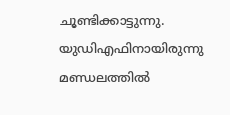ചൂണ്ടിക്കാട്ടുന്നു. യുഡിഎഫിനായിരുന്നു മണ്ഡലത്തിൽ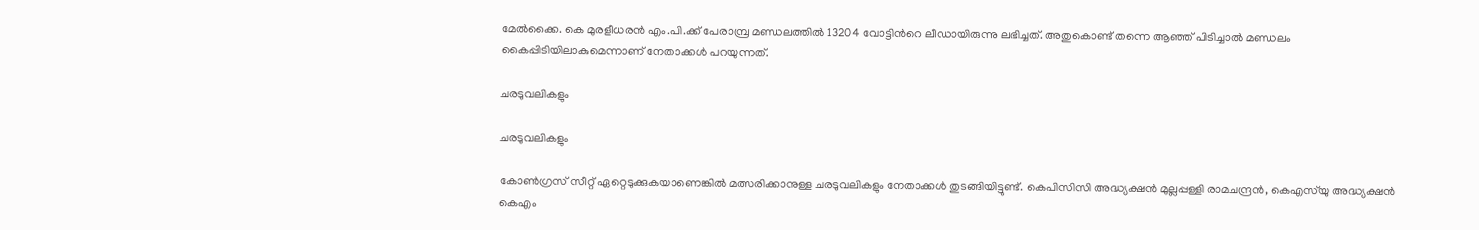മേൽക്കൈ. കെ മുരളീധരന്‍ എം.പി.ക്ക് പേരാമ്പ്ര മണ്ഡലത്തില്‍ 13204 വോട്ടിൻറെ ലീഡായിരുന്നു ലഭിച്ചത്. അതുകൊണ്ട് തന്നെ ആഞ്ഞ് പിടിച്ചാൽ മണ്ഡലം കൈപ്പിടിയിലാകുമെന്നാണ് നേതാക്കൾ പറയുന്നത്.

ചരടുവലികളും

ചരടുവലികളും

കോൺഗ്രസ് സീറ്റ് ഏറ്റെടുക്കുകയാണെങ്കിൽ മത്സരിക്കാനുള്ള ചരടുവലികളും നേതാക്കൾ തുടങ്ങിയിട്ടുണ്ട്. കെപിസിസി അദ്ധ്യക്ഷന്‍ മുല്ലപ്പള്ളി രാമചന്ദ്രന്‍, കെഎസ്‌യു അദ്ധ്യക്ഷന്‍ കെഎം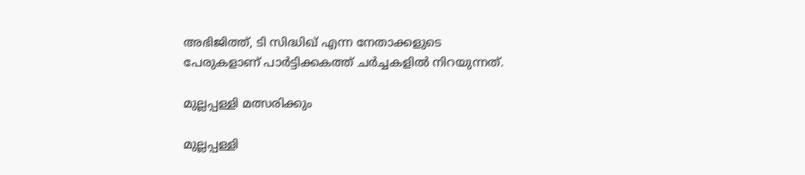അഭിജിത്ത്, ടി സിദ്ധിഖ് എന്ന നേതാക്കളുടെ പേരുകളാണ് പാര്‍ട്ടിക്കകത്ത് ചര്‍ച്ചകളില്‍ നിറയുന്നത്.

മുല്ലപ്പള്ളി മത്സരിക്കും

മുല്ലപ്പള്ളി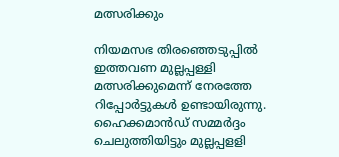മത്സരിക്കും

നിയമസഭ തിരഞ്ഞെടുപ്പിൽ ഇത്തവണ മുല്ലപ്പള്ളി മത്സരിക്കുമെന്ന് നേരത്തേ റിപ്പോർട്ടുകൾ ഉണ്ടായിരുന്നു. ഹൈക്കമാന്‍ഡ് സമ്മര്‍ദ്ദം ചെലുത്തിയിട്ടും മുല്ലപ്പളളി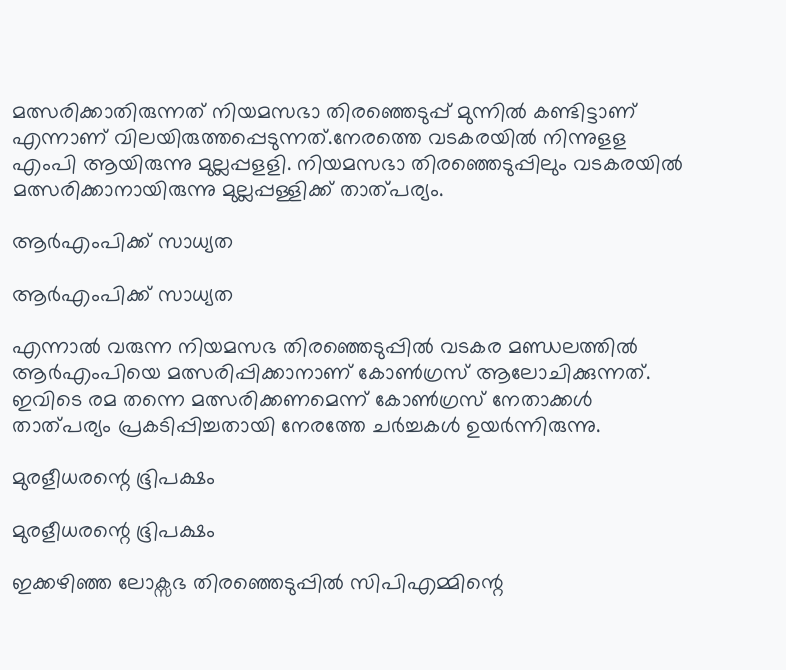മത്സരിക്കാതിരുന്നത് നിയമസഭാ തിരഞ്ഞെടുപ്പ് മുന്നില്‍ കണ്ടിട്ടാണ് എന്നാണ് വിലയിരുത്തപ്പെടുന്നത്.നേരത്തെ വടകരയില്‍ നിന്നുളള എംപി ആയിരുന്നു മുല്ലപ്പളളി. നിയമസഭാ തിരഞ്ഞെടുപ്പിലും വടകരയിൽ മത്സരിക്കാനായിരുന്നു മുല്ലപ്പള്ളിക്ക് താത്പര്യം.

ആർഎംപിക്ക് സാധ്യത

ആർഎംപിക്ക് സാധ്യത

എന്നാൽ വരുന്ന നിയമസഭ തിര‍ഞ്ഞെടുപ്പിൽ വടകര മണ്ഡലത്തിൽ ആർഎംപിയെ മത്സരിപ്പിക്കാനാണ് കോൺഗ്രസ് ആലോചിക്കുന്നത്. ഇവിടെ രമ തന്നെ മത്സരിക്കണമെന്ന് കോൺഗ്രസ് നേതാക്കൾ താത്പര്യം പ്രകടിപ്പിച്ചതായി നേരത്തേ ചർച്ചകൾ ഉയർന്നിരുന്നു.

മുരളീധരന്റെ ഭൂിപക്ഷം

മുരളീധരന്റെ ഭൂിപക്ഷം

ഇക്കഴിഞ്ഞ ലോക്സഭ തിരഞ്ഞെടുപ്പിൽ സിപിഎമ്മിന്റെ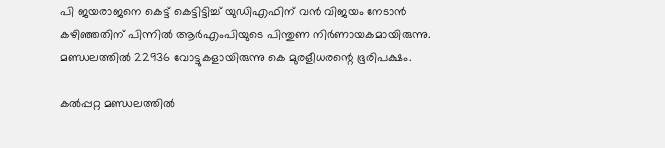പി ജയരാജനെ കെട്ട് കെട്ടിട്ടിച്ച് യുഡിഎഫിന് വൻ വിജയം നേടാൻ കഴിഞ്ഞതിന് പിന്നിൽ ആർഎംപിയുടെ പിന്തുണ നിർണായകമായിരുന്നു. മണ്ഡലത്തിൽ 22936 വോട്ടുകളായിരുന്നു കെ മുരളീധരന്റെ ഭൂരിപക്ഷം.

കൽപ്പറ്റ മണ്ഡലത്തിൽ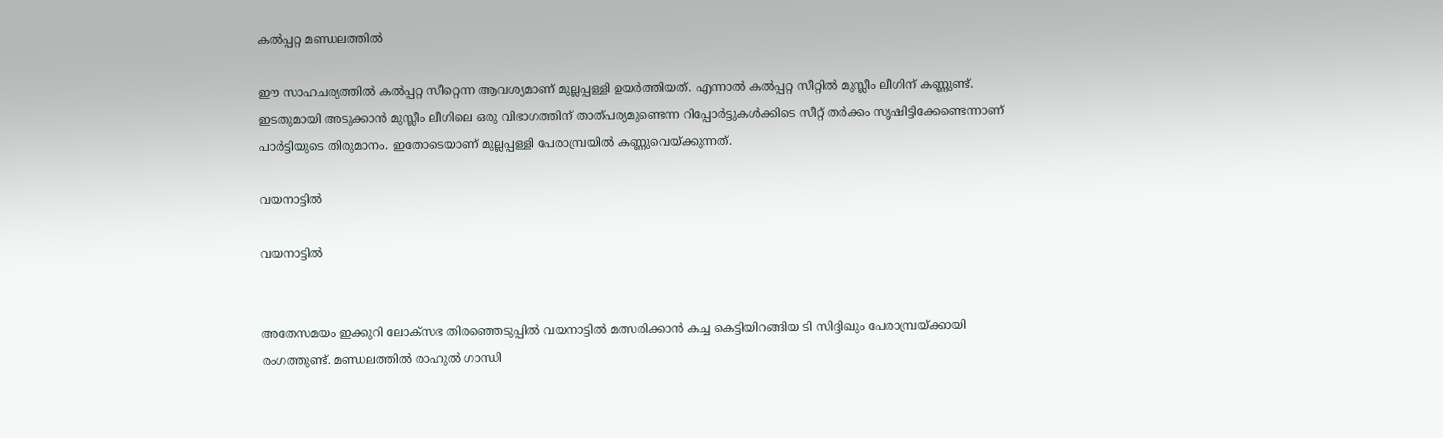കൽപ്പറ്റ മണ്ഡലത്തിൽ

ഈ സാഹചര്യത്തിൽ കൽപ്പറ്റ സീറ്റെന്ന ആവശ്യമാണ് മുല്ലപ്പള്ളി ഉയർത്തിയത്. എന്നാൽ കൽപ്പറ്റ സീറ്റിൽ മുസ്ലീം ലീഗിന് കണ്ണുണ്ട്. ഇടതുമായി അടുക്കാൻ മുസ്ലീം ലീഗിലെ ഒരു വിഭാഗത്തിന് താത്പര്യമുണ്ടെന്ന റിപ്പോർട്ടുകൾക്കിടെ സീറ്റ് തർക്കം സൃഷിട്ടിക്കേണ്ടെന്നാണ് പാർട്ടിയുടെ തിരുമാനം. ഇതോടെയാണ് മുല്ലപ്പള്ളി പേരാമ്പ്രയിൽ കണ്ണുവെയ്ക്കുന്നത്.

വയനാട്ടിൽ

വയനാട്ടിൽ


അതേസമയം ഇക്കുറി ലോക്സഭ തിരഞ്ഞെടുപ്പിൽ വയനാട്ടിൽ മത്സരിക്കാൻ കച്ച കെട്ടിയിറങ്ങിയ ടി സിദ്ദിഖും പേരാമ്പ്രയ്ക്കായി രംഗത്തുണ്ട്. മണ്ഡലത്തിൽ രാഹുൽ ഗാന്ധി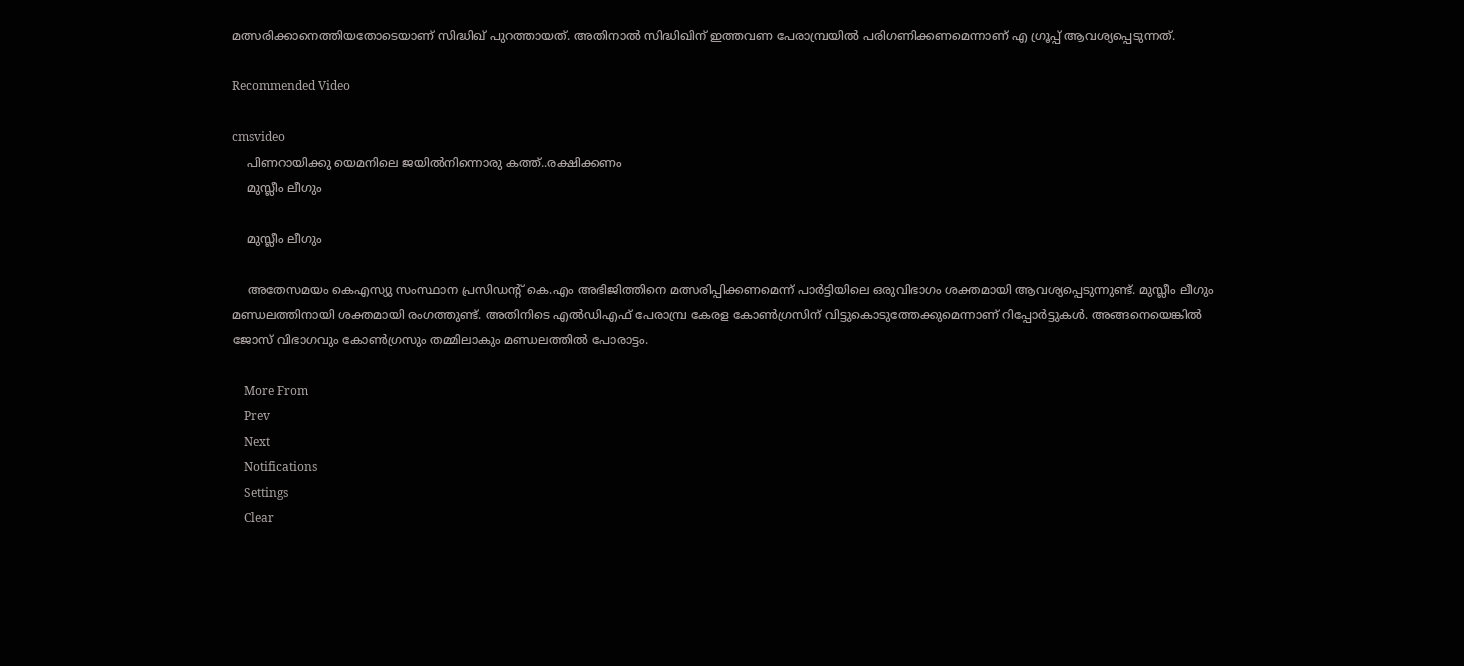മത്സരിക്കാനെത്തിയതോടെയാണ് സിദ്ധിഖ് പുറത്തായത്. അതിനാൽ സിദ്ധിഖിന് ഇത്തവണ പേരാമ്പ്രയിൽ പരിഗണിക്കണമെന്നാണ് എ ഗ്രൂപ്പ് ആവശ്യപ്പെടുന്നത്.

Recommended Video

cmsvideo
    പിണറായിക്കു യെമനിലെ ജയിൽനിന്നൊരു കത്ത്..രക്ഷിക്കണം
    മുസ്ലീം ലീഗും

    മുസ്ലീം ലീഗും

    അതേസമയം കെഎസ്യു സംസ്ഥാന പ്രസിഡന്റ് കെ.എം അഭിജിത്തിനെ മത്സരിപ്പിക്കണമെന്ന് പാര്‍ട്ടിയിലെ ഒരുവിഭാഗം ശക്തമായി ആവശ്യപ്പെടുന്നുണ്ട്. മുസ്ലീം ലീഗും മണ്ഡലത്തിനായി ശക്തമായി രംഗത്തുണ്ട്. അതിനിടെ എൽഡിഎഫ് പേരാമ്പ്ര കേരള കോൺഗ്രസിന് വിട്ടുകൊടുത്തേക്കുമെന്നാണ് റിപ്പോർട്ടുകൾ. അങ്ങനെയെങ്കിൽ ജോസ് വിഭാഗവും കോൺഗ്രസും തമ്മിലാകും മണ്ഡലത്തിൽ പോരാട്ടം.

    More From
    Prev
    Next
    Notifications
    Settings
    Clear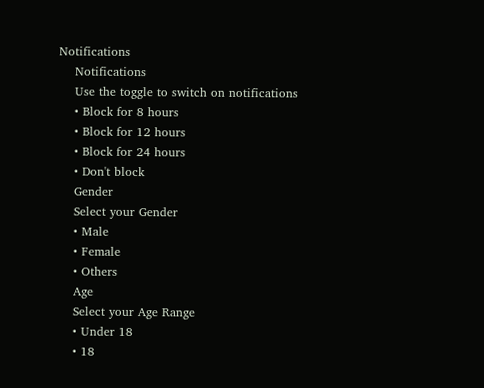Notifications
    Notifications
    Use the toggle to switch on notifications
    • Block for 8 hours
    • Block for 12 hours
    • Block for 24 hours
    • Don't block
    Gender
    Select your Gender
    • Male
    • Female
    • Others
    Age
    Select your Age Range
    • Under 18
    • 18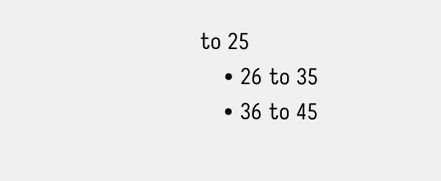to 25
    • 26 to 35
    • 36 to 45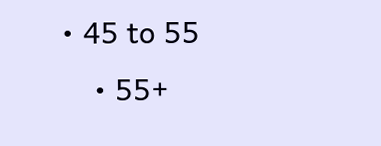• 45 to 55
    • 55+